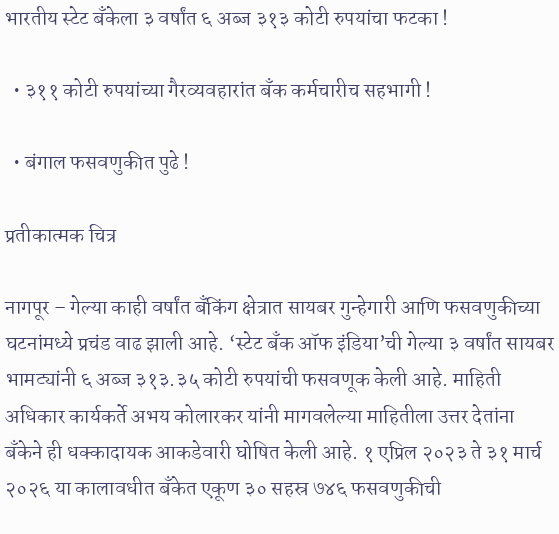भारतीय स्टेट बँकेला ३ वर्षांत ६ अब्ज ३१३ कोटी रुपयांचा फटका !

  • ३११ कोटी रुपयांच्या गैरव्यवहारांत बँक कर्मचारीच सहभागी !

  • बंगाल फसवणुकीत पुढे !

प्रतीकात्मक चित्र

नागपूर – गेल्या काही वर्षांत बँकिंग क्षेत्रात सायबर गुन्हेगारी आणि फसवणुकीच्या घटनांमध्ये प्रचंड वाढ झाली आहे. ‘स्टेट बँक ऑफ इंडिया’ची गेल्या ३ वर्षांत सायबर भामट्यांनी ६ अब्ज ३१३.३५ कोटी रुपयांची फसवणूक केली आहे. माहिती अधिकार कार्यकर्ते अभय कोलारकर यांनी मागवलेल्या माहितीला उत्तर देतांना बँकेने ही धक्कादायक आकडेवारी घोषित केली आहे. १ एप्रिल २०२३ ते ३१ मार्च २०२६ या कालावधीत बँकेत एकूण ३० सहस्र ७४६ फसवणुकीची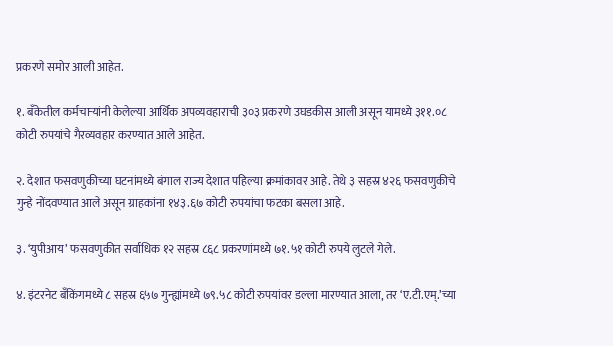प्रकरणे समोर आली आहेत.

१. बँकेतील कर्मचार्‍यांनी केलेल्या आर्थिक अपव्यवहाराची ३०३ प्रकरणे उघडकीस आली असून यामध्ये ३११.०८ कोटी रुपयांचे गैरव्यवहार करण्यात आले आहेत.

२. देशात फसवणुकीच्या घटनांमध्ये बंगाल राज्य देशात पहिल्या क्रमांकावर आहे. तेथे ३ सहस्र ४२६ फसवणुकीचे गुन्हे नोंदवण्यात आले असून ग्राहकांना १४३.६७ कोटी रुपयांचा फटका बसला आहे.

३. ‘युपीआय’ फसवणुकीत सर्वाधिक १२ सहस्र ८६८ प्रकरणांमध्ये ७१.५१ कोटी रुपये लुटले गेले.

४. इंटरनेट बँकिंगमध्ये ८ सहस्र ६५७ गुन्ह्यांमध्ये ७९.५८ कोटी रुपयांवर डल्ला मारण्यात आला, तर ‘ए.टी.एम्.’च्या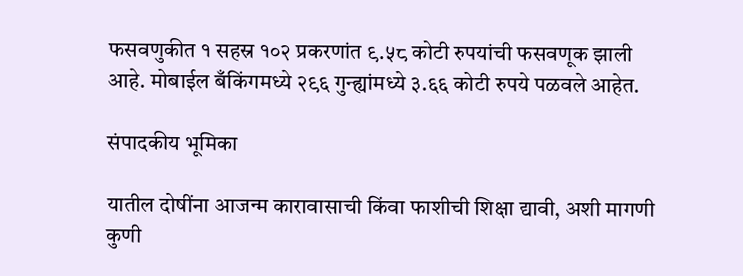फसवणुकीत १ सहस्र १०२ प्रकरणांत ९.५८ कोटी रुपयांची फसवणूक झाली आहे. मोबाईल बँकिंगमध्ये २९६ गुन्ह्यांमध्ये ३.६६ कोटी रुपये पळवले आहेत.

संपादकीय भूमिका

यातील दोषींना आजन्म कारावासाची किंवा फाशीची शिक्षा द्यावी, अशी मागणी कुणी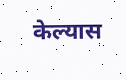केल्यास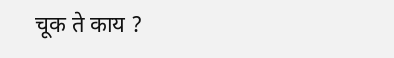चूक ते काय ?